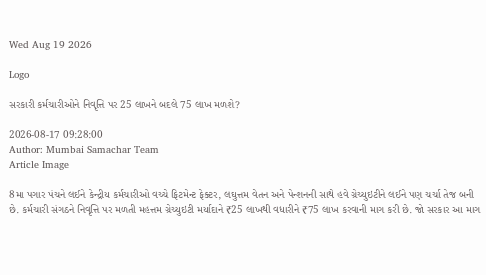Wed Aug 19 2026

Logo

સરકારી કર્મચારીઓને નિવૃત્તિ પર 25 લાખને બદલે 75 લાખ મળશે?

2026-08-17 09:28:00
Author: Mumbai Samachar Team
Article Image

8મા પગાર પંચને લઈને કેન્દ્રીય કર્મચારીઓ વચ્ચે ફિટમેન્ટ ફેક્ટર, લઘુત્તમ વેતન અને પેન્શનની સાથે હવે ગ્રેચ્યુઇટીને લઈને પણ ચર્ચા તેજ બની છે. કર્મચારી સંગઠને નિવૃત્તિ પર મળતી મહત્તમ ગ્રેચ્યુઇટી મર્યાદાને ₹25 લાખથી વધારીને ₹75 લાખ કરવાની માગ કરી છે. જો સરકાર આ માગ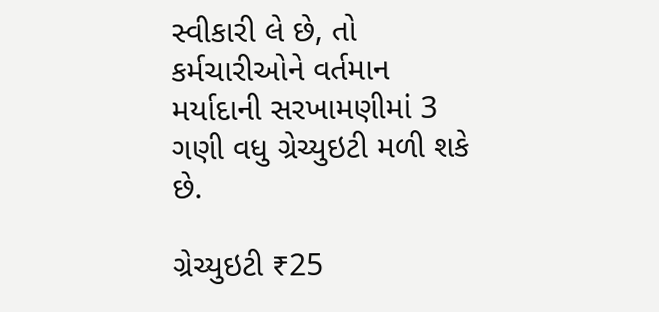સ્વીકારી લે છે, તો કર્મચારીઓને વર્તમાન મર્યાદાની સરખામણીમાં 3 ગણી વધુ ગ્રેચ્યુઇટી મળી શકે છે.

ગ્રેચ્યુઇટી ₹25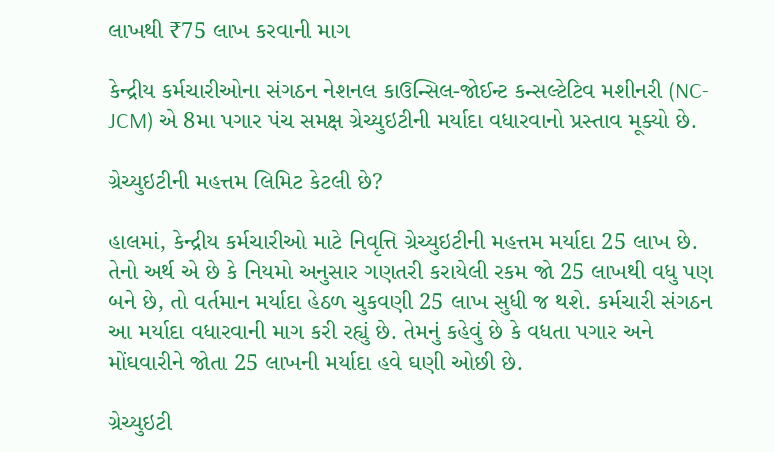લાખથી ₹75 લાખ કરવાની માગ

કેન્દ્રીય કર્મચારીઓના સંગઠન નેશનલ કાઉન્સિલ-જોઈન્ટ કન્સલ્ટેટિવ મશીનરી (NC-JCM) એ 8મા પગાર પંચ સમક્ષ ગ્રેચ્યુઇટીની મર્યાદા વધારવાનો પ્રસ્તાવ મૂક્યો છે.

ગ્રેચ્યુઇટીની મહત્તમ લિમિટ કેટલી છે?

હાલમાં, કેન્દ્રીય કર્મચારીઓ માટે નિવૃત્તિ ગ્રેચ્યુઇટીની મહત્તમ મર્યાદા 25 લાખ છે. તેનો અર્થ એ છે કે નિયમો અનુસાર ગણતરી કરાયેલી રકમ જો 25 લાખથી વધુ પણ બને છે, તો વર્તમાન મર્યાદા હેઠળ ચુકવણી 25 લાખ સુધી જ થશે. કર્મચારી સંગઠન આ મર્યાદા વધારવાની માગ કરી રહ્યું છે. તેમનું કહેવું છે કે વધતા પગાર અને મોંઘવારીને જોતા 25 લાખની મર્યાદા હવે ઘણી ઓછી છે.

ગ્રેચ્યુઇટી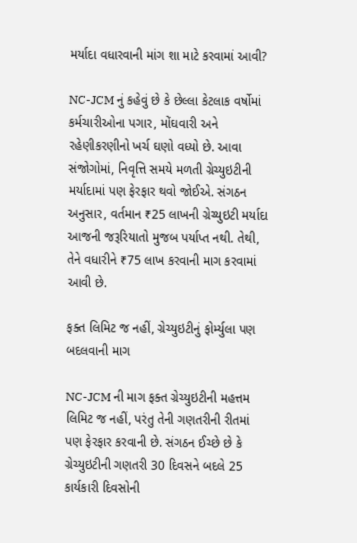મર્યાદા વધારવાની માંગ શા માટે કરવામાં આવી?

NC-JCM નું કહેવું છે કે છેલ્લા કેટલાક વર્ષોમાં કર્મચારીઓના પગાર, મોંઘવારી અને રહેણીકરણીનો ખર્ચ ઘણો વધ્યો છે. આવા સંજોગોમાં, નિવૃત્તિ સમયે મળતી ગ્રેચ્યુઇટીની મર્યાદામાં પણ ફેરફાર થવો જોઈએ. સંગઠન અનુસાર, વર્તમાન ₹25 લાખની ગ્રેચ્યુઇટી મર્યાદા આજની જરૂરિયાતો મુજબ પર્યાપ્ત નથી. તેથી, તેને વધારીને ₹75 લાખ કરવાની માગ કરવામાં આવી છે.

ફક્ત લિમિટ જ નહીં, ગ્રેચ્યુઇટીનું ફોર્મ્યુલા પણ બદલવાની માગ

NC-JCM ની માગ ફક્ત ગ્રેચ્યુઇટીની મહત્તમ લિમિટ જ નહીં, પરંતુ તેની ગણતરીની રીતમાં પણ ફેરફાર કરવાની છે. સંગઠન ઈચ્છે છે કે ગ્રેચ્યુઇટીની ગણતરી 30 દિવસને બદલે 25 કાર્યકારી દિવસોની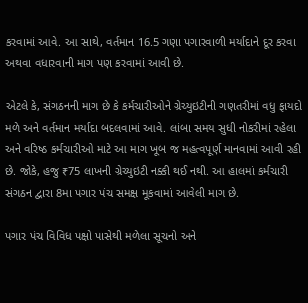કરવામાં આવે. આ સાથે, વર્તમાન 16.5 ગણા પગારવાળી મર્યાદાને દૂર કરવા અથવા વધારવાની માગ પણ કરવામાં આવી છે.

એટલે કે, સંગઠનની માગ છે કે કર્મચારીઓને ગ્રેચ્યુઇટીની ગણતરીમાં વધુ ફાયદો મળે અને વર્તમાન મર્યાદા બદલવામાં આવે. લાંબા સમય સુધી નોકરીમાં રહેલા અને વરિષ્ઠ કર્મચારીઓ માટે આ માગ ખૂબ જ મહત્વપૂર્ણ માનવામાં આવી રહી છે. જોકે, હજુ ₹75 લાખની ગ્રેચ્યુઇટી નક્કી થઈ નથી. આ હાલમાં કર્મચારી સંગઠન દ્વારા 8મા પગાર પંચ સમક્ષ મૂકવામાં આવેલી માગ છે.

પગાર પંચ વિવિધ પક્ષો પાસેથી મળેલા સૂચનો અને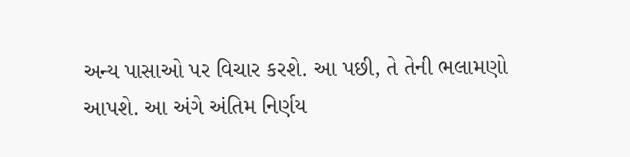અન્ય પાસાઓ પર વિચાર કરશે. આ પછી, તે તેની ભલામણો આપશે. આ અંગે અંતિમ નિર્ણય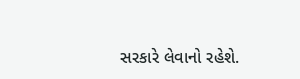સરકારે લેવાનો રહેશે.